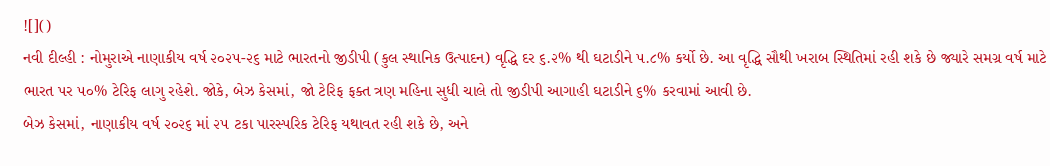![]()
નવી દીલ્હી : નોમુરાએ નાણાકીય વર્ષ ૨૦૨૫-૨૬ માટે ભારતનો જીડીપી (કુલ સ્થાનિક ઉત્પાદન) વૃદ્ધિ દર ૬.૨% થી ઘટાડીને ૫.૮% કર્યો છે. આ વૃદ્ધિ સૌથી ખરાબ સ્થિતિમાં રહી શકે છે જ્યારે સમગ્ર વર્ષ માટે ભારત પર ૫૦% ટેરિફ લાગુ રહેશે. જોકે, બેઝ કેસમાં, જો ટેરિફ ફક્ત ત્રણ મહિના સુધી ચાલે તો જીડીપી આગાહી ઘટાડીને ૬% કરવામાં આવી છે.
બેઝ કેસમાં, નાણાકીય વર્ષ ૨૦૨૬ માં ૨૫ ટકા પારસ્પરિક ટેરિફ યથાવત રહી શકે છે, અને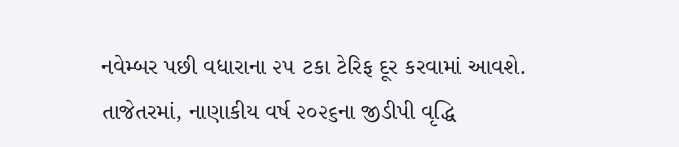નવેમ્બર પછી વધારાના ૨૫ ટકા ટેરિફ દૂર કરવામાં આવશે. તાજેતરમાં, નાણાકીય વર્ષ ૨૦૨૬ના જીડીપી વૃદ્ધિ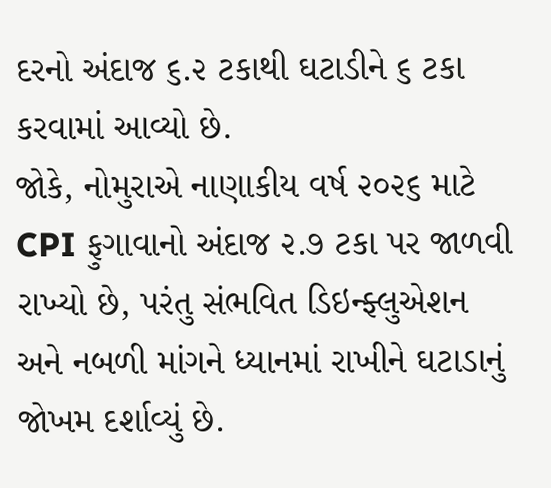દરનો અંદાજ ૬.૨ ટકાથી ઘટાડીને ૬ ટકા કરવામાં આવ્યો છે.
જોકે, નોમુરાએ નાણાકીય વર્ષ ૨૦૨૬ માટે CPI ફુગાવાનો અંદાજ ૨.૭ ટકા પર જાળવી રાખ્યો છે, પરંતુ સંભવિત ડિઇન્ફ્લુએશન અને નબળી માંગને ધ્યાનમાં રાખીને ઘટાડાનું જોખમ દર્શાવ્યું છે.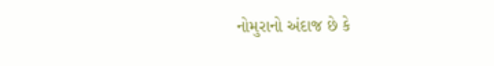નોમુરાનો અંદાજ છે કે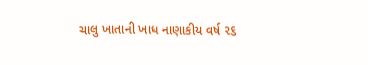ચાલુ ખાતાની ખાધ નાણાકીય વર્ષ ૨૬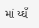માં ય્ઘઁ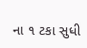ના ૧ ટકા સુધી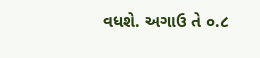વધશે. અગાઉ તે ૦.૮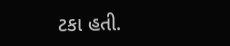ટકા હતી.